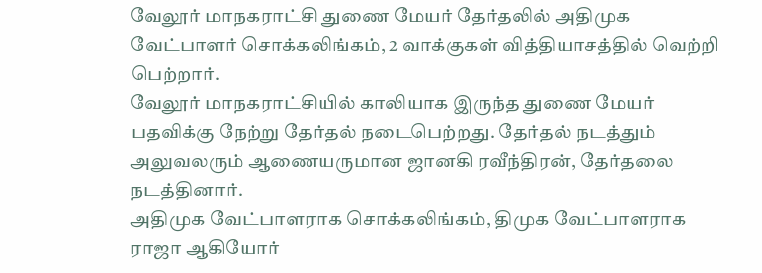வேலூர் மாநகராட்சி துணை மேயர் தேர்தலில் அதிமுக வேட்பாளர் சொக்கலிங்கம், 2 வாக்குகள் வித்தியாசத்தில் வெற்றி பெற்றார்.
வேலூர் மாநகராட்சியில் காலியாக இருந்த துணை மேயர் பதவிக்கு நேற்று தேர்தல் நடைபெற்றது. தேர்தல் நடத்தும் அலுவலரும் ஆணையருமான ஜானகி ரவீந்திரன், தேர்தலை நடத்தினார்.
அதிமுக வேட்பாளராக சொக்கலிங்கம், திமுக வேட்பாளராக ராஜா ஆகியோர்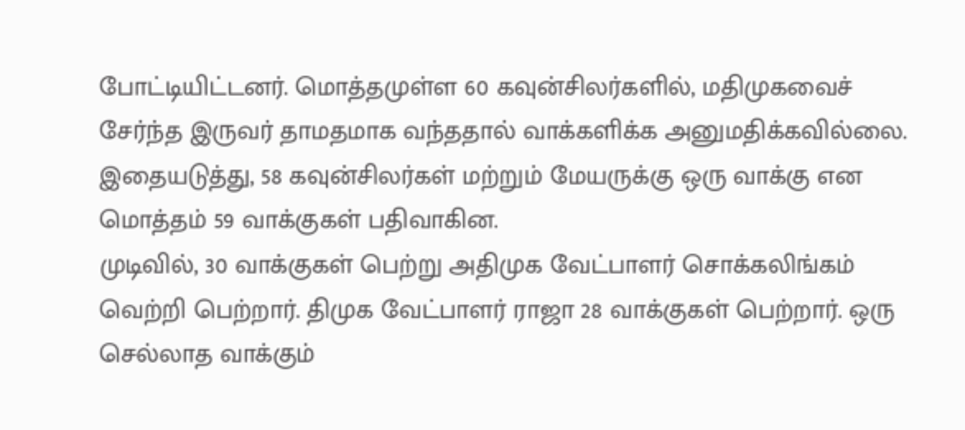போட்டியிட்டனர். மொத்தமுள்ள 60 கவுன்சிலர்களில், மதிமுகவைச் சேர்ந்த இருவர் தாமதமாக வந்ததால் வாக்களிக்க அனுமதிக்கவில்லை. இதையடுத்து, 58 கவுன்சிலர்கள் மற்றும் மேயருக்கு ஒரு வாக்கு என மொத்தம் 59 வாக்குகள் பதிவாகின.
முடிவில், 30 வாக்குகள் பெற்று அதிமுக வேட்பாளர் சொக்கலிங்கம் வெற்றி பெற்றார். திமுக வேட்பாளர் ராஜா 28 வாக்குகள் பெற்றார். ஒரு செல்லாத வாக்கும்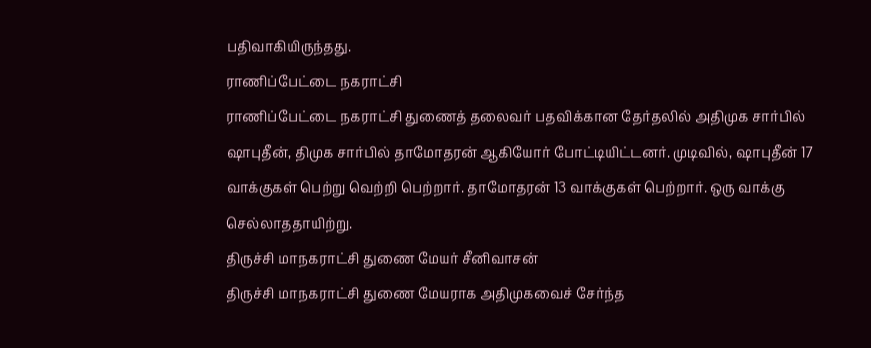பதிவாகியிருந்தது.
ராணிப்பேட்டை நகராட்சி
ராணிப்பேட்டை நகராட்சி துணைத் தலைவர் பதவிக்கான தேர்தலில் அதிமுக சார்பில் ஷாபுதீன், திமுக சார்பில் தாமோதரன் ஆகியோர் போட்டியிட்டனர். முடிவில், ஷாபுதீன் 17 வாக்குகள் பெற்று வெற்றி பெற்றார். தாமோதரன் 13 வாக்குகள் பெற்றார். ஒரு வாக்கு செல்லாததாயிற்று.
திருச்சி மாநகராட்சி துணை மேயர் சீனிவாசன்
திருச்சி மாநகராட்சி துணை மேயராக அதிமுகவைச் சேர்ந்த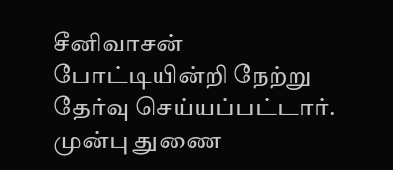சீனிவாசன் போட்டியின்றி நேற்று தேர்வு செய்யப்பட்டார்.
முன்பு துணை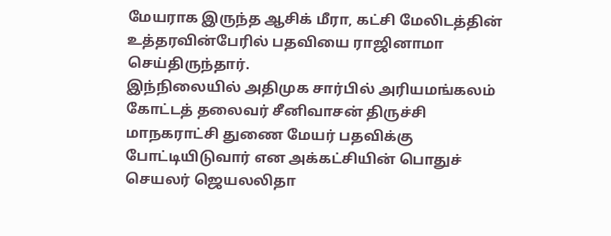மேயராக இருந்த ஆசிக் மீரா, கட்சி மேலிடத்தின் உத்தரவின்பேரில் பதவியை ராஜினாமா செய்திருந்தார்.
இந்நிலையில் அதிமுக சார்பில் அரியமங்கலம் கோட்டத் தலைவர் சீனிவாசன் திருச்சி மாநகராட்சி துணை மேயர் பதவிக்கு போட்டியிடுவார் என அக்கட்சியின் பொதுச் செயலர் ஜெயலலிதா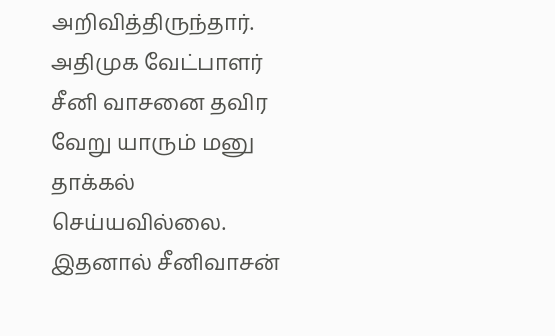அறிவித்திருந்தார்.
அதிமுக வேட்பாளர் சீனி வாசனை தவிர வேறு யாரும் மனு தாக்கல் செய்யவில்லை. இதனால் சீனிவாசன்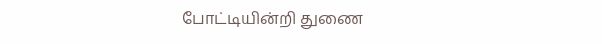போட்டியின்றி துணை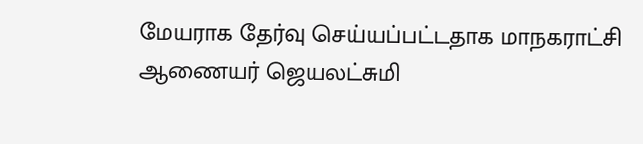மேயராக தேர்வு செய்யப்பட்டதாக மாநகராட்சி ஆணையர் ஜெயலட்சுமி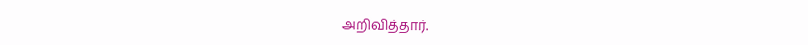அறிவித்தார்.